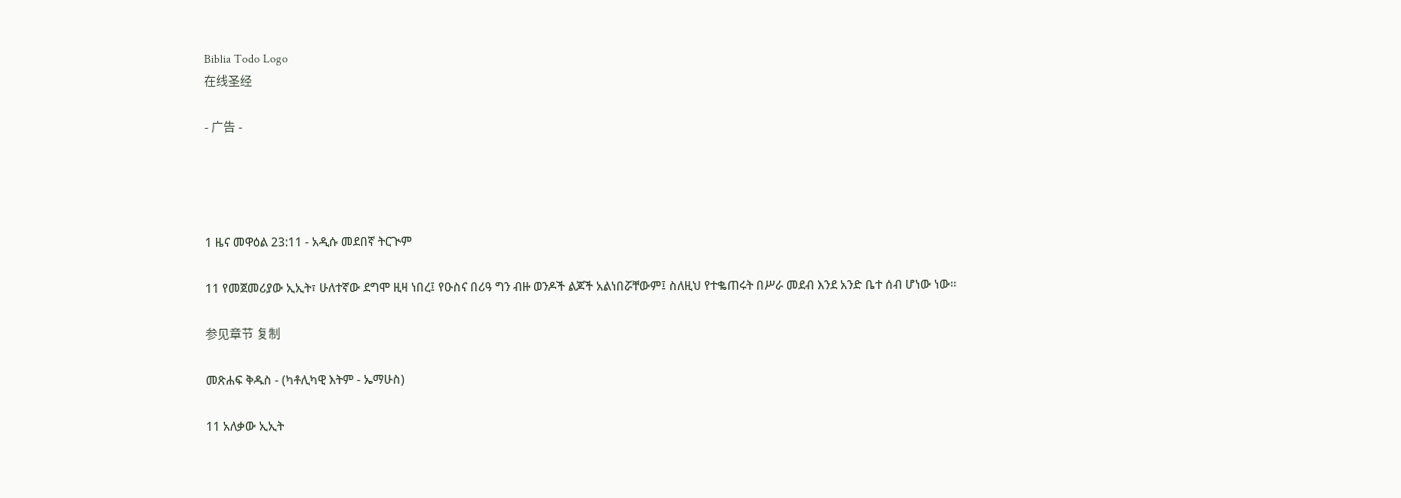Biblia Todo Logo
在线圣经

- 广告 -




1 ዜና መዋዕል 23:11 - አዲሱ መደበኛ ትርጒም

11 የመጀመሪያው ኢኢት፣ ሁለተኛው ደግሞ ዚዛ ነበረ፤ የዑስና በሪዓ ግን ብዙ ወንዶች ልጆች አልነበሯቸውም፤ ስለዚህ የተቈጠሩት በሥራ መደብ እንደ አንድ ቤተ ሰብ ሆነው ነው።

参见章节 复制

መጽሐፍ ቅዱስ - (ካቶሊካዊ እትም - ኤማሁስ)

11 አለቃው ኢኢት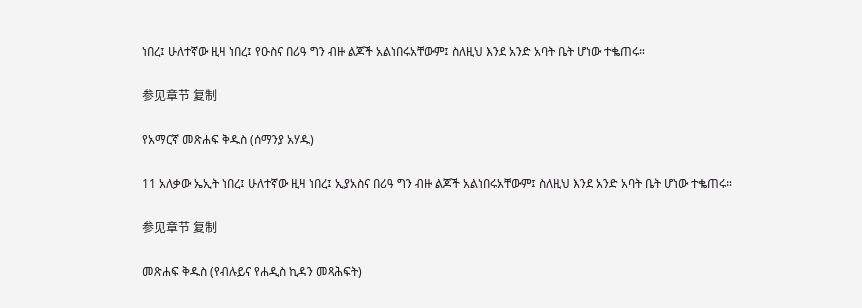ነበረ፤ ሁለተኛው ዚዛ ነበረ፤ የዑስና በሪዓ ግን ብዙ ልጆች አልነበሩአቸውም፤ ስለዚህ እንደ አንድ አባት ቤት ሆነው ተቈጠሩ።

参见章节 复制

የአማርኛ መጽሐፍ ቅዱስ (ሰማንያ አሃዱ)

11 አለቃው ኤኢት ነበረ፤ ሁለተኛው ዚዛ ነበረ፤ ኢያአስና በሪዓ ግን ብዙ ልጆች አልነበሩአቸውም፤ ስለዚህ እንደ አንድ አባት ቤት ሆነው ተቈጠሩ።

参见章节 复制

መጽሐፍ ቅዱስ (የብሉይና የሐዲስ ኪዳን መጻሕፍት)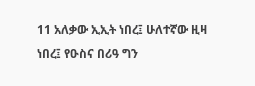11 አለቃው ኢኢት ነበረ፤ ሁለተኛው ዚዛ ነበረ፤ የዑስና በሪዓ ግን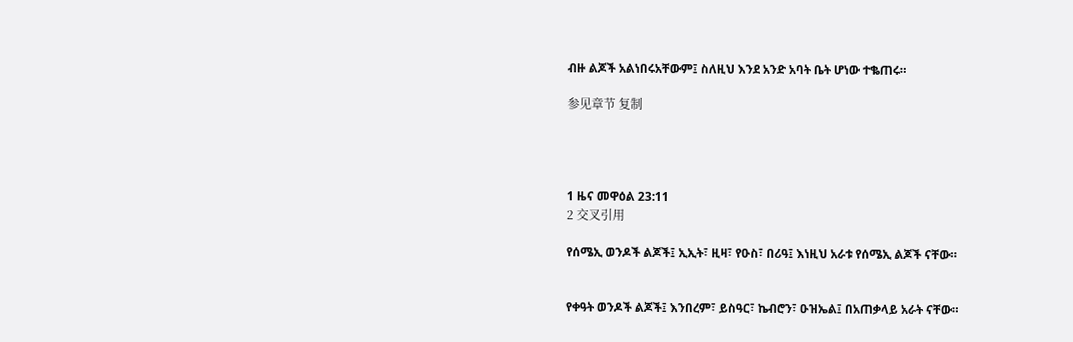ብዙ ልጆች አልነበሩአቸውም፤ ስለዚህ እንደ አንድ አባት ቤት ሆነው ተቈጠሩ።

参见章节 复制




1 ዜና መዋዕል 23:11
2 交叉引用

የሰሜኢ ወንዶች ልጆች፤ ኢኢት፣ ዚዛ፣ የዑስ፣ በሪዓ፤ እነዚህ አራቱ የሰሜኢ ልጆች ናቸው።


የቀዓት ወንዶች ልጆች፤ እንበረም፣ ይስዓር፣ ኬብሮን፣ ዑዝኤል፤ በአጠቃላይ አራት ናቸው።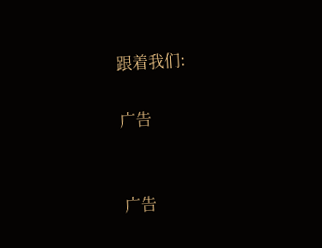跟着我们:

广告


广告